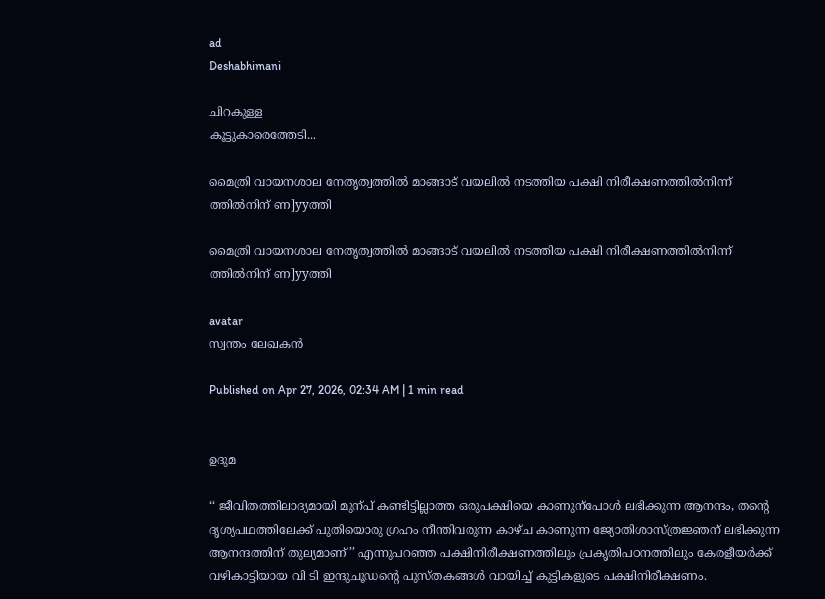ad
Deshabhimani

ചിറകുള്ള
കൂട്ടുകാരെത്തേടി...

മൈത്രി വായനശാല നേതൃത്വത്തിൽ മാങ്ങാട് വയലിൽ നടത്തിയ പക്ഷി നിരീക്ഷണത്തിൽനിന്ന്  ത്തിൽനിന് ണ]yyത്തി

മൈത്രി വായനശാല നേതൃത്വത്തിൽ മാങ്ങാട് വയലിൽ നടത്തിയ പക്ഷി നിരീക്ഷണത്തിൽനിന്ന് ത്തിൽനിന് ണ]yyത്തി

avatar
സ്വന്തം ലേഖകൻ

Published on Apr 27, 2026, 02:34 AM | 1 min read


ഉദുമ

‘‘ ജീവിതത്തിലാദ്യമായി മുന്പ്‌ കണ്ടിട്ടില്ലാത്ത ഒരുപക്ഷിയെ കാണുന്പോൾ ലഭിക്കുന്ന ആനന്ദം, തന്റെ ദൃശ്യപഥത്തിലേക്ക്‌ പുതിയൊരു ഗ്രഹം നീന്തിവരുന്ന കാഴ്ച കാണുന്ന ജ്യോതിശാസ്ത്രജ്ഞന് ലഭിക്കുന്ന ആനന്ദത്തിന് തുല്യമാണ്’’ എന്നുപറഞ്ഞ പക്ഷിനിരീക്ഷണത്തിലും പ്രകൃതിപഠനത്തിലും കേരളീയര്‍ക്ക് വഴികാട്ടിയായ വി ടി ഇന്ദുചൂഡന്റെ പുസ്‌തകങ്ങൾ വായിച്ച്‌ കുട്ടികളുടെ പക്ഷിനിരീക്ഷണം.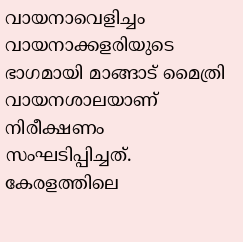വായനാവെളിച്ചം വായനാക്കളരിയുടെ ഭാഗമായി മാങ്ങാട് മൈത്രി വായനശാലയാണ്‌ നിരീക്ഷണം സംഘടിപ്പിച്ചത്‌. കേരളത്തിലെ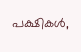പക്ഷികൾ,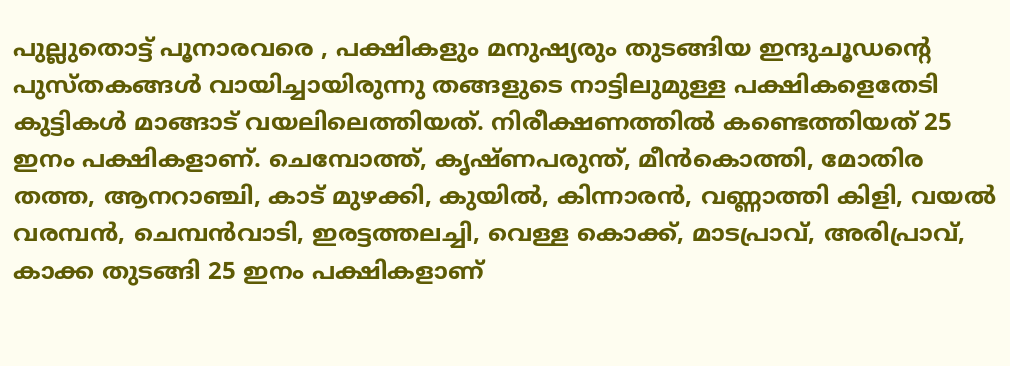പുല്ലുതൊട്ട്‌ പൂനാരവരെ , പക്ഷികളും മനുഷ്യരും തുടങ്ങിയ ഇന്ദുചൂഡന്റെ പുസ്തകങ്ങൾ വായിച്ചായിരുന്നു തങ്ങളുടെ നാട്ടിലുമുള്ള പക്ഷികളെതേടി കുട്ടികൾ മാങ്ങാട്‌ വയലിലെത്തിയത്‌. നിരീക്ഷണത്തിൽ കണ്ടെത്തിയത് 25 ഇനം പക്ഷികളാണ്‌. ചെമ്പോത്ത്, കൃഷ്‌ണപരുന്ത്, മീൻകൊത്തി, മോതിര തത്ത, ആനറാഞ്ചി, കാട് മുഴക്കി, കുയിൽ, കിന്നാരൻ, വണ്ണാത്തി കിളി, വയൽ വരമ്പൻ, ചെമ്പൻവാടി, ഇരട്ടത്തലച്ചി, വെള്ള കൊക്ക്, മാടപ്രാവ്, അരിപ്രാവ്, കാക്ക തുടങ്ങി 25 ഇനം പക്ഷികളാണ്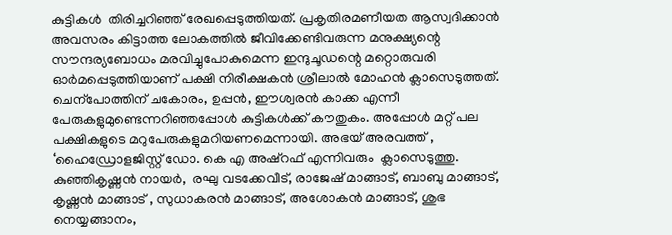കുട്ടികൾ  തിരിച്ചറിഞ്ഞ് രേഖപ്പെടുത്തിയത്. പ്രകൃതിരമണീയത ആസ്വദിക്കാൻ അവസരം കിട്ടാത്ത ലോകത്തിൽ ജീവിക്കേണ്ടിവരുന്ന മനുക്ഷ്യന്റെ സ‍ൗന്ദര്യബോധം മരവിച്ചുപോകുമെന്ന ഇന്ദുചൂഡന്റെ മറ്റൊരുവരി ഓർമപ്പെടുത്തിയാണ്‌ പക്ഷി നിരീക്ഷകൻ ശ്രീലാൽ മോഹൻ ക്ലാസെടുത്തത്‌. ചെന്പോത്തിന്‌ ചകോരം, ഉപ്പൻ, ഇ‍ൗശ്വരൻ കാക്ക എന്നീ പേരുകളുമുണ്ടെന്നറിഞ്ഞപ്പോൾ കുട്ടികൾക്ക്‌ ക‍ൗതുകം. അപ്പോൾ മറ്റ്‌ പല പക്ഷികളുടെ മറുപേരുകളുമറിയണമെന്നായി. അഭയ് അരവത്ത് , ‘ഹൈഡ്രോളജിസ്റ്റ് ഡോ. കെ എ അഷ്റഫ് എന്നിവരും  ക്ലാസെടുത്തു. കുഞ്ഞികൃഷ്ണൻ നായർ,  രഘു വടക്കേവീട്, രാജേഷ് മാങ്ങാട്, ബാബു മാങ്ങാട്, കൃഷ്ണൻ മാങ്ങാട് , സുധാകരൻ മാങ്ങാട്, അശോകൻ മാങ്ങാട്, ശുഭ നെയ്യങ്ങാനം,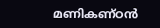മണികണ്ഠൻ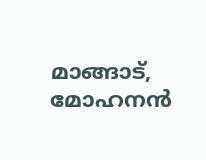മാങ്ങാട്, മോഹനൻ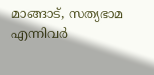മാങ്ങാട്, സത്യഭാമ എന്നിവർ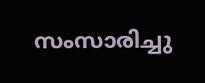സംസാരിച്ചു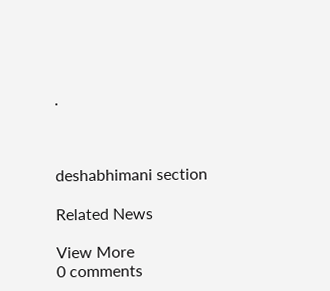.



deshabhimani section

Related News

View More
0 comments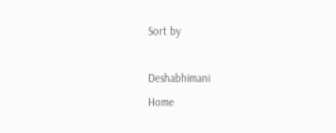Sort by

Deshabhimani
Home